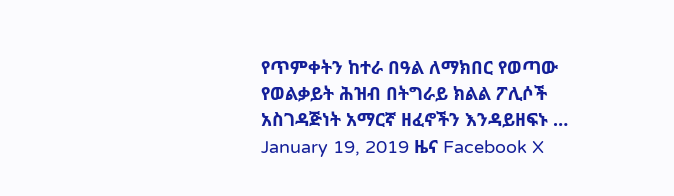የጥምቀትን ከተራ በዓል ለማክበር የወጣው የወልቃይት ሕዝብ በትግራይ ክልል ፖሊሶች አስገዳጅነት አማርኛ ዘፈኖችን እንዳይዘፍኑ … January 19, 2019 ዜና Facebook X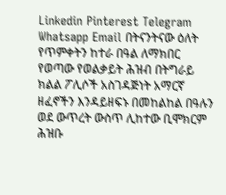Linkedin Pinterest Telegram Whatsapp Email በትናንትናው ዕለት የጥምቀትን ከተራ በዓል ለማክበር የወጣው የወልቃይት ሕዝብ በትግራይ ክልል ፖሊሶች አስገዳጅነት አማርኛ ዘፈኖችን እንዳይዘፍኑ በመከልከል በዓሉን ወደ ውጥረት ውስጥ ሊከተው ቢሞክርም ሕዝቡ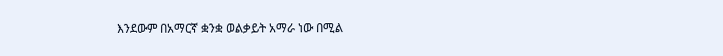እንደውም በአማርኛ ቋንቋ ወልቃይት አማራ ነው በሚል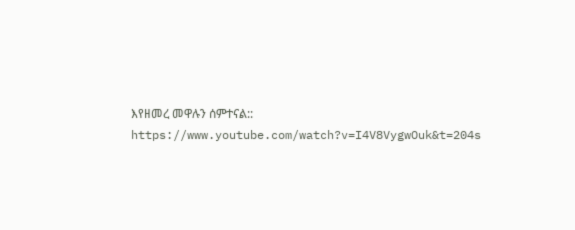እየዘመረ መዋሉን ሰምተናል:: https://www.youtube.com/watch?v=I4V8VygwOuk&t=204s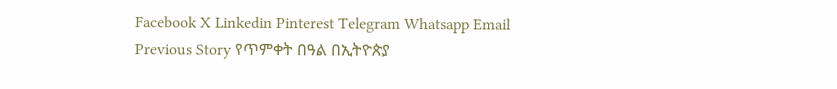Facebook X Linkedin Pinterest Telegram Whatsapp Email Previous Story የጥምቀት በዓል በኢትዮጵያ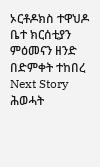ኦርቶዶክስ ተዋህዶ ቤተ ክርሰቲያን ምዕመናን ዘንድ በድምቀት ተከበረ Next Story ሕወሓት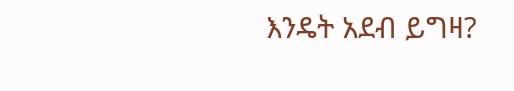እንዴት አደብ ይግዛ?